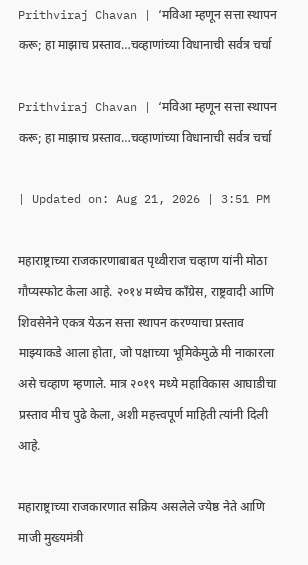Prithviraj Chavan | ‘मविआ म्हणून सत्ता स्थापन करू; हा माझाच प्रस्ताव…चव्हाणांच्या विधानाची सर्वत्र चर्चा

Prithviraj Chavan | ‘मविआ म्हणून सत्ता स्थापन करू; हा माझाच प्रस्ताव…चव्हाणांच्या विधानाची सर्वत्र चर्चा

| Updated on: Aug 21, 2026 | 3:51 PM

महाराष्ट्राच्या राजकारणाबाबत पृथ्वीराज चव्हाण यांनी मोठा गौप्यस्फोट केला आहे. २०१४ मध्येच काँग्रेस, राष्ट्रवादी आणि शिवसेनेने एकत्र येऊन सत्ता स्थापन करण्याचा प्रस्ताव माझ्याकडे आला होता, जो पक्षाच्या भूमिकेमुळे मी नाकारला असे चव्हाण म्हणाले. मात्र २०१९ मध्ये महाविकास आघाडीचा प्रस्ताव मीच पुढे केला, अशी महत्त्वपूर्ण माहिती त्यांनी दिली आहे.

महाराष्ट्राच्या राजकारणात सक्रिय असलेले ज्येष्ठ नेते आणि माजी मुख्यमंत्री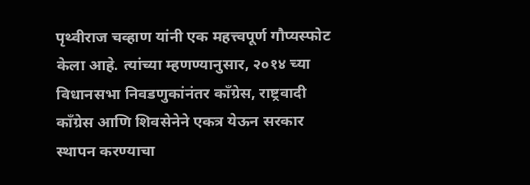पृथ्वीराज चव्हाण यांनी एक महत्त्वपूर्ण गौप्यस्फोट केला आहे. त्यांच्या म्हणण्यानुसार, २०१४ च्या विधानसभा निवडणुकांनंतर काँग्रेस, राष्ट्रवादी काँग्रेस आणि शिवसेनेने एकत्र येऊन सरकार स्थापन करण्याचा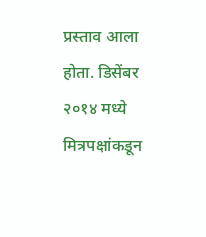प्रस्ताव आला होता. डिसेंबर २०१४ मध्ये मित्रपक्षांकडून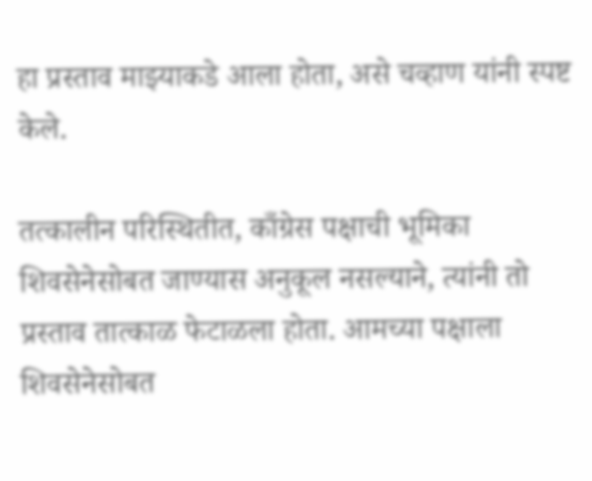हा प्रस्ताव माझ्याकडे आला होता, असे चव्हाण यांनी स्पष्ट केले.

तत्कालीन परिस्थितीत, काँग्रेस पक्षाची भूमिका शिवसेनेसोबत जाण्यास अनुकूल नसल्याने, त्यांनी तो प्रस्ताव तात्काळ फेटाळला होता. आमच्या पक्षाला शिवसेनेसोबत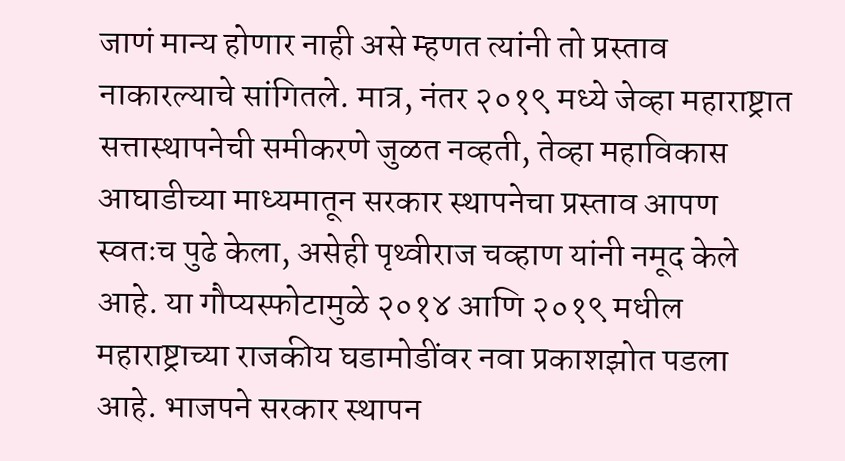जाणं मान्य होणार नाही असे म्हणत त्यांनी तो प्रस्ताव नाकारल्याचे सांगितले. मात्र, नंतर २०१९ मध्ये जेव्हा महाराष्ट्रात सत्तास्थापनेची समीकरणे जुळत नव्हती, तेव्हा महाविकास आघाडीच्या माध्यमातून सरकार स्थापनेचा प्रस्ताव आपण स्वतःच पुढे केला, असेही पृथ्वीराज चव्हाण यांनी नमूद केले आहे. या गौप्यस्फोटामुळे २०१४ आणि २०१९ मधील महाराष्ट्राच्या राजकीय घडामोडींवर नवा प्रकाशझोत पडला आहे. भाजपने सरकार स्थापन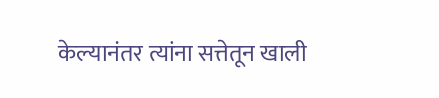केल्यानंतर त्यांना सत्तेतून खाली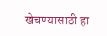खेचण्यासाठी हा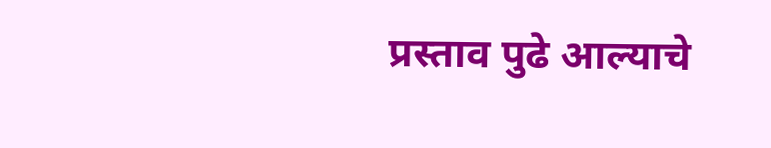प्रस्ताव पुढे आल्याचे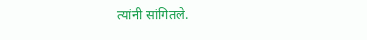त्यांनी सांगितले.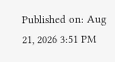Published on: Aug 21, 2026 3:51 PM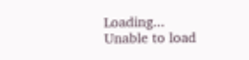Loading...
Unable to load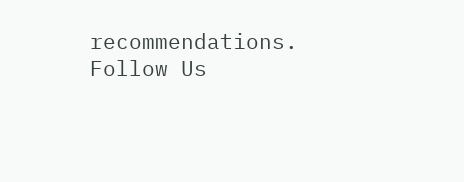recommendations.
Follow Us